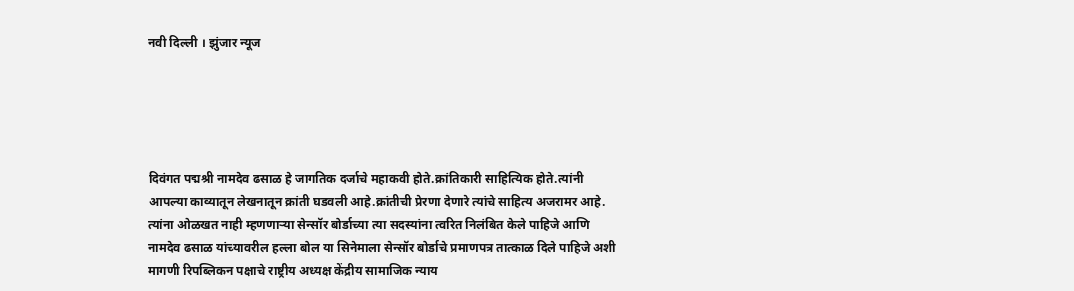नवी दिल्ली । झुंजार न्यूज





दिवंगत पद्मश्री नामदेव ढसाळ हे जागतिक दर्जाचे महाकवी होते.क्रांतिकारी साहित्यिक होते.त्यांनी आपल्या काव्यातून लेखनातून क्रांती घडवली आहे.क्रांतीची प्रेरणा देणारे त्यांचे साहित्य अजरामर आहे. त्यांना ओळखत नाही म्हणणाऱ्या सेन्सॉर बोर्डाच्या त्या सदस्यांना त्वरित निलंबित केले पाहिजे आणि नामदेव ढसाळ यांच्यावरील हल्ला बोल या सिनेमाला सेन्सॉर बोर्डाचे प्रमाणपत्र तात्काळ दिले पाहिजे अशी मागणी रिपब्लिकन पक्षाचे राष्ट्रीय अध्यक्ष केंद्रीय सामाजिक न्याय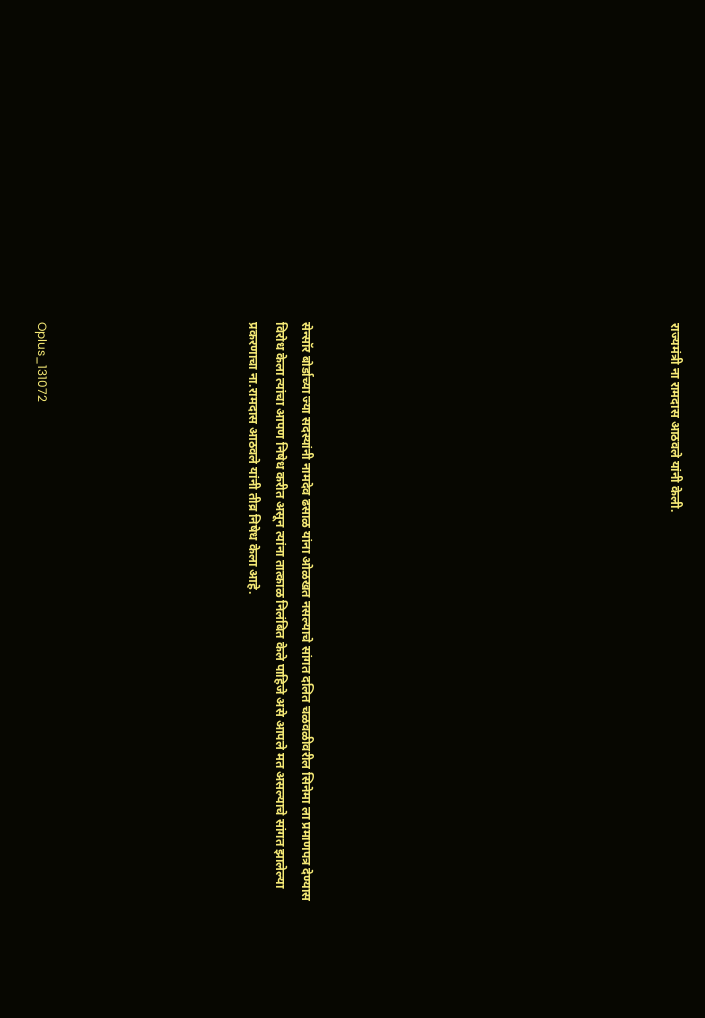राज्यमंत्री ना रामदास आठवले यांनी केली.













सेन्सॉर बोर्डाच्या ज्या सदस्यांनी नामदेव ढसाळ यांना ओळखत नसल्याचे सांगत दलित चळवळीवरील सिनेमा ला प्रमाणपत्र देण्यास विरोध केला त्यांचा आपण निषेध करीत असून त्यांना तात्काळ निलंबित केले पाहिजे असे आपले मत असल्याचे सांगत झालेल्या प्रकरणाचा ना.रामदास आठवले यांनी तीव्र निषेध केला आहे.







Oplus_131072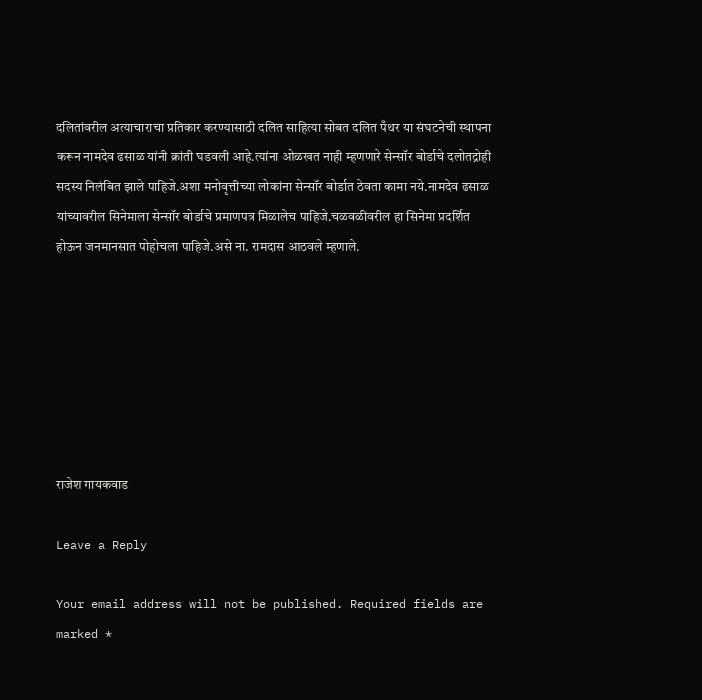दलितांवरील अत्याचाराचा प्रतिकार करण्यासाठी दलित साहित्या सोबत दलित पँथर या संघटनेची स्थापना करून नामदेव ढसाळ यांनी क्रांती घडवली आहे.त्यांना ओळखत नाही म्हणणारे सेन्सॉर बोर्डाचे दलोतद्रोही सदस्य निलंबित झाले पाहिजे.अशा मनोवृत्तीच्या लोकांना सेन्सॉर बोर्डात ठेवता कामा नये.नामदेव ढसाळ यांच्यावरील सिनेमाला सेन्सॉर बोर्डाचे प्रमाणपत्र मिळालेच पाहिजे.चळवळीवरील हा सिनेमा प्रदर्शित होऊन जनमानसात पोहोचला पाहिजे.असे ना. रामदास आठवले म्हणाले.







राजेश गायकवाड

Leave a Reply

Your email address will not be published. Required fields are marked *